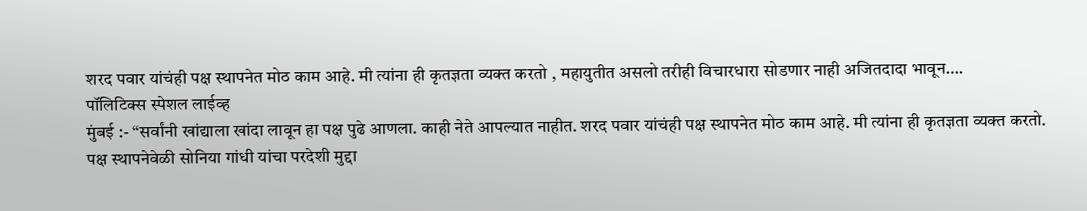शरद पवार यांचंही पक्ष स्थापनेत मोठ काम आहे. मी त्यांना ही कृतज्ञता व्यक्त करतो , महायुतीत असलो तरीही विचारधारा सोडणार नाही अजितदादा भावून….
पॉलिटिक्स स्पेशल लाईव्ह
मुंबई :- “सर्वांनी खांद्याला खांदा लावून हा पक्ष पुढे आणला. काही नेते आपल्यात नाहीत. शरद पवार यांचंही पक्ष स्थापनेत मोठ काम आहे. मी त्यांना ही कृतज्ञता व्यक्त करतो.
पक्ष स्थापनेवेळी सोनिया गांधी यांचा परदेशी मुद्दा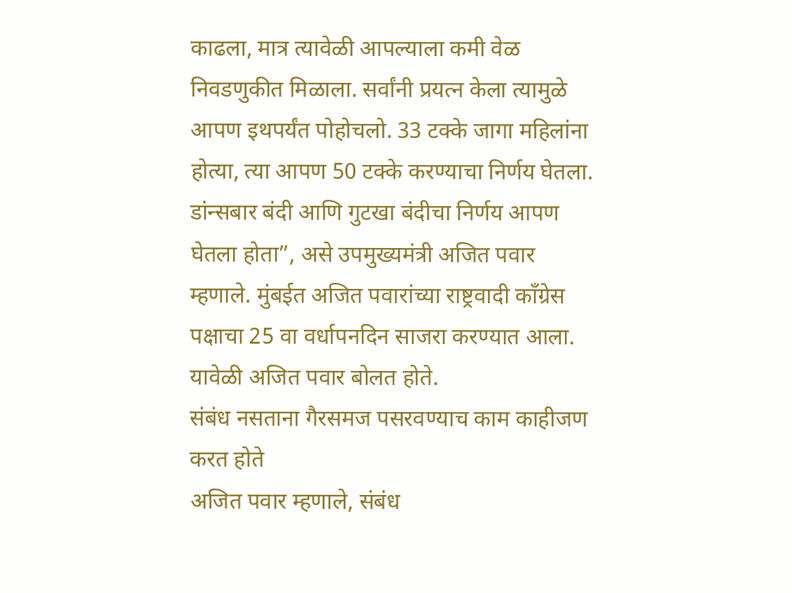काढला, मात्र त्यावेळी आपल्याला कमी वेळ निवडणुकीत मिळाला. सर्वांनी प्रयत्न केला त्यामुळे आपण इथपर्यंत पोहोचलो. 33 टक्के जागा महिलांना होत्या, त्या आपण 50 टक्के करण्याचा निर्णय घेतला. डांन्सबार बंदी आणि गुटखा बंदीचा निर्णय आपण घेतला होता”, असे उपमुख्यमंत्री अजित पवार म्हणाले. मुंबईत अजित पवारांच्या राष्ट्रवादी काँग्रेस पक्षाचा 25 वा वर्धापनदिन साजरा करण्यात आला. यावेळी अजित पवार बोलत होते.
संबंध नसताना गैरसमज पसरवण्याच काम काहीजण करत होते
अजित पवार म्हणाले, संबंध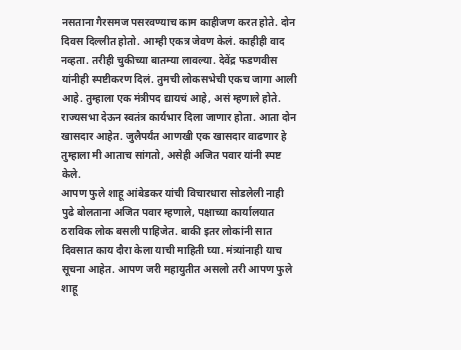नसताना गैरसमज पसरवण्याच काम काहीजण करत होते. दोन दिवस दिल्लीत होतो. आम्ही एकत्र जेवण केलं. काहीही वाद नव्हता. तरीही चुकीच्या बातम्या लावल्या. देवेंद्र फडणवीस यांनीही स्पष्टीकरण दिलं. तुमची लोकसभेची एकच जागा आली आहे. तुम्हाला एक मंत्रीपद द्यायचं आहे, असं म्हणाले होते. राज्यसभा देऊन स्वतंत्र कार्यभार दिला जाणार होता. आता दोन खासदार आहेत. जुलैपर्यंत आणखी एक खासदार वाढणार हे तुम्हाला मी आताच सांगतो, असेही अजित पवार यांनी स्पष्ट केले.
आपण फुले शाहू आंबेडकर यांची विचारधारा सोडलेली नाही
पुढे बोलताना अजित पवार म्हणाले, पक्षाच्या कार्यालयात ठराविक लोक बसली पाहिजेत. बाकी इतर लोकांनी सात दिवसात काय दौरा केला याची माहिती घ्या. मंत्र्यांनाही याच सूचना आहेत. आपण जरी महायुतीत असलो तरी आपण फुले शाहू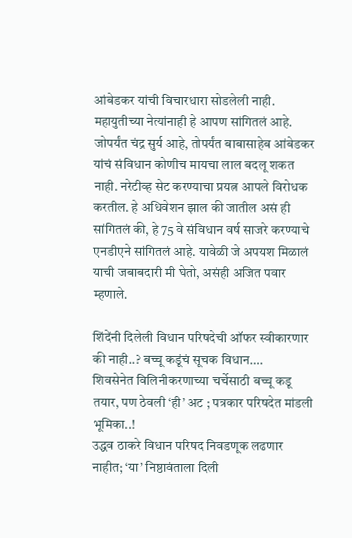आंबेडकर यांची विचारधारा सोडलेली नाही. महायुतीच्या नेत्यांनाही हे आपण सांगितलं आहे. जोपर्यंत चंद्र सुर्य आहे, तोपर्यंत बाबासाहेब आंबेडकर यांचं संविधान कोणीच मायचा लाल बदलू शकत नाही. नरेटीव्ह सेट करण्याचा प्रयत्न आपले विरोधक करतील. हे अधिवेशन झाल की जातील असं ही सांगितलं की, हे 75 वे संविधान वर्ष साजरे करण्याचे एनडीएने सांगितलं आहे. यावेळी जे अपयश मिळालं याची जबाबदारी मी घेतो, असंही अजित पवार म्हणाले.

शिंदेंनी दिलेली विधान परिषदेची ऑफर स्वीकारणार की नाही..? बच्चू कडूंचं सूचक विधान….
शिवसेनेत विलिनीकरणाच्या चर्चेसाठी बच्चू कडू तयार, पण ठेवली ‘ही’ अट ; पत्रकार परिषदेत मांडली भूमिका..!
उद्धव ठाकरे विधान परिषद निवडणूक लढणार नाहीत; ‘या’ निष्ठावंताला दिली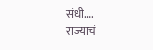संधी….
राज्याचं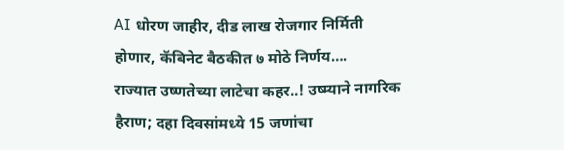AI धोरण जाहीर, दीड लाख रोजगार निर्मिती होणार, कॅबिनेट बैठकीत ७ मोठे निर्णय….
राज्यात उष्णतेच्या लाटेचा कहर..! उष्म्याने नागरिक हैराण; दहा दिवसांमध्ये 15 जणांचा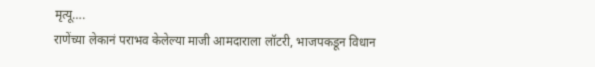मृत्यू….
राणेंच्या लेकानं पराभव केलेल्या माजी आमदाराला लॉटरी, भाजपकडून विधान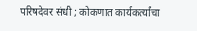परिषदेवर संधी ; कोकणात कार्यकर्त्यांचा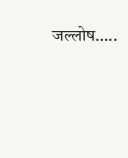जल्लोष…..